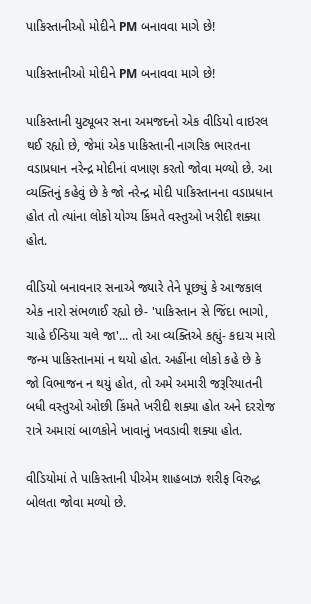પાકિસ્તાનીઓ મોદીને PM બનાવવા માગે છે!

પાકિસ્તાનીઓ મોદીને PM બનાવવા માગે છે!

પાકિસ્તાની યુટ્યૂબર સના અમજદનો એક વીડિયો વાઇરલ થઈ રહ્યો છે, જેમાં એક પાકિસ્તાની નાગરિક ભારતના વડાપ્રધાન નરેન્દ્ર મોદીનાં વખાણ કરતો જોવા મળ્યો છે. આ વ્યક્તિનું કહેવું છે કે જો નરેન્દ્ર મોદી પાકિસ્તાનના વડાપ્રધાન હોત તો ત્યાંના લોકો યોગ્ય કિંમતે વસ્તુઓ ખરીદી શક્યા હોત.

વીડિયો બનાવનાર સનાએ જ્યારે તેને પૂછ્યું કે આજકાલ એક નારો સંભળાઈ રહ્યો છે- 'પાકિસ્તાન સે જિંદા ભાગો, ચાહે ઈન્ડિયા ચલે જા'... તો આ વ્યક્તિએ કહ્યું- કદાચ મારો જન્મ પાકિસ્તાનમાં ન થયો હોત. અહીંના લોકો કહે છે કે જો વિભાજન ન થયું હોત, તો અમે અમારી જરૂરિયાતની બધી વસ્તુઓ ઓછી કિંમતે ખરીદી શક્યા હોત અને દરરોજ રાત્રે અમારાં બાળકોને ખાવાનું ખવડાવી શક્યા હોત.

વીડિયોમાં તે પાકિસ્તાની પીએમ શાહબાઝ શરીફ વિરુદ્ધ બોલતા જોવા મળ્યો છે.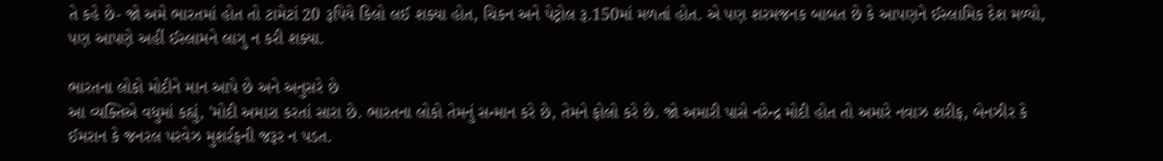તે કહે છે- જો અમે ભારતમાં હોત તો ટામેટાં 20 રૂપિયે કિલો લઈ શક્યા હોત, ચિકન અને પેટ્રોલ રૂ.150માં મળતાં હોત. એ પણ શરમજનક બાબત છે કે આપણને ઈસ્લામિક દેશ મળ્યો, પણ આપણે અહીં ઈસ્લામને લાગુ ન કરી શક્યા.

ભારતના લોકો મોદીને માન આપે છે અને અનુસરે છે
આ વ્યક્તિએ વધુમાં કહ્યું, 'મોદી અમારા કરતાં સારા છે. ભારતના લોકો તેમનું સન્માન કરે છે, તેમને ફોલો કરે છે. જો અમારી પાસે નરેન્દ્ર મોદી હોત તો અમારે નવાઝ શરીફ, બેનઝીર કે ઈમરાન કે જનરલ પરવેઝ મુશર્રફની જરૂર ન પડત.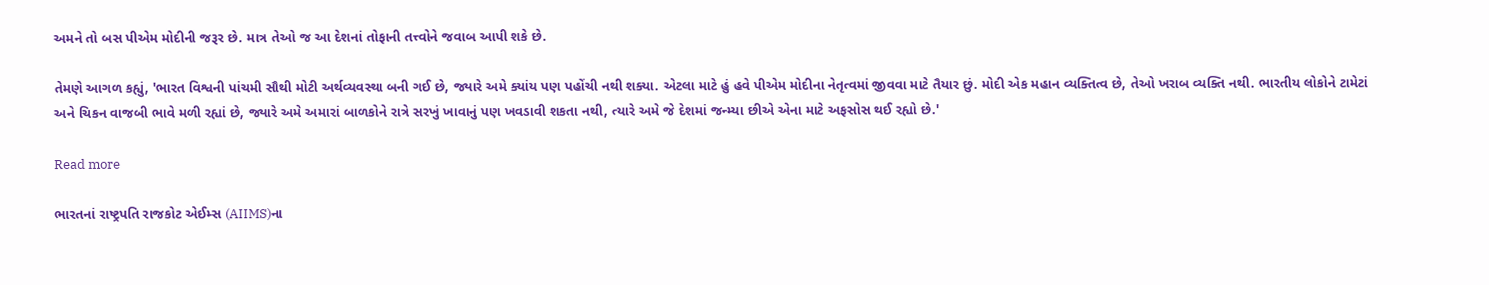અમને તો બસ પીએમ મોદીની જરૂર છે. માત્ર તેઓ જ આ દેશનાં તોફાની તત્ત્વોને જવાબ આપી શકે છે.

તેમણે આગળ કહ્યું, 'ભારત વિશ્વની પાંચમી સૌથી મોટી અર્થવ્યવસ્થા બની ગઈ છે, જ્યારે અમે ક્યાંય પણ પહોંચી નથી શક્યા. એટલા માટે હું હવે પીએમ મોદીના નેતૃત્વમાં જીવવા માટે તૈયાર છું. મોદી એક મહાન વ્યક્તિત્વ છે, તેઓ ખરાબ વ્યક્તિ નથી. ભારતીય લોકોને ટામેટાં અને ચિકન વાજબી ભાવે મળી રહ્યાં છે, જ્યારે અમે અમારાં બાળકોને રાત્રે સરખું ખાવાનું પણ ખવડાવી શકતા નથી, ત્યારે અમે જે દેશમાં જન્મ્યા છીએ એના માટે અફસોસ થઈ રહ્યો છે.'

Read more

ભારતનાં રાષ્ટ્રપતિ રાજકોટ એઈમ્સ (AIIMS)ના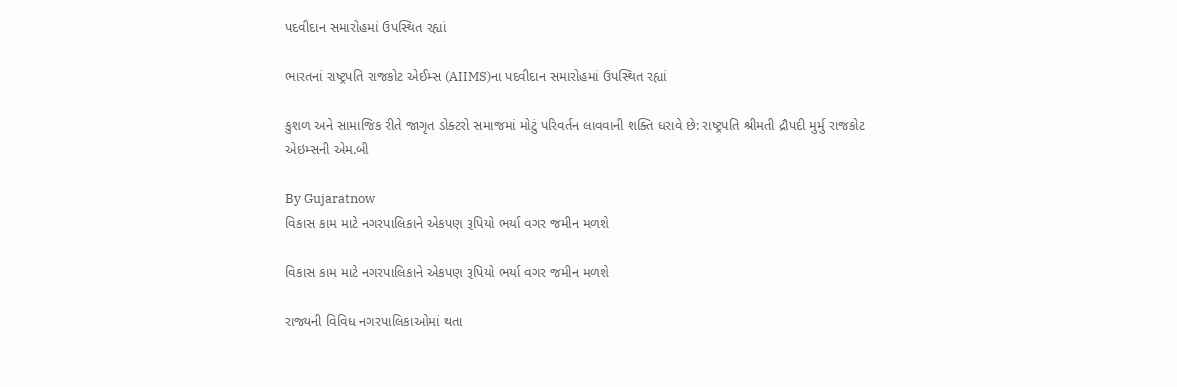પદવીદાન સમારોહમાં ઉપસ્થિત રહ્યાં

ભારતનાં રાષ્ટ્રપતિ રાજકોટ એઈમ્સ (AIIMS)ના પદવીદાન સમારોહમાં ઉપસ્થિત રહ્યાં

કુશળ અને સામાજિક રીતે જાગૃત ડોક્ટરો સમાજમાં મોટું પરિવર્તન લાવવાની શક્તિ ધરાવે છે: રાષ્ટ્રપતિ શ્રીમતી દ્રૌપદી મુર્મુ રાજકોટ એઇમ્સની એમ.બી

By Gujaratnow
વિકાસ કામ માટે નગરપાલિકાને એકપણ રૂપિયો ભર્યા વગર જમીન મળશે

વિકાસ કામ માટે નગરપાલિકાને એકપણ રૂપિયો ભર્યા વગર જમીન મળશે

રાજ્યની વિવિધ નગરપાલિકાઓમાં થતા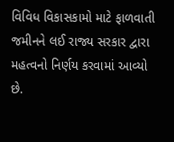વિવિધ વિકાસકામો માટે ફાળવાતી જમીનને લઈ રાજ્ય સરકાર દ્વારા મહત્વનો નિર્ણય કરવામાં આવ્યો છે.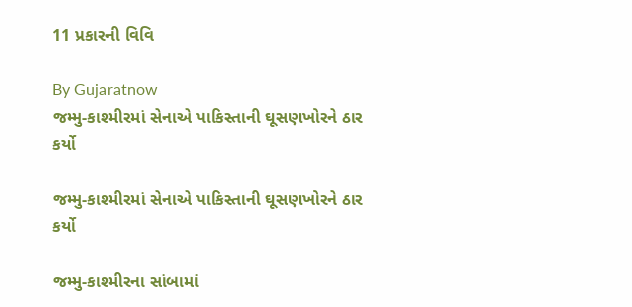11 પ્રકારની વિવિ

By Gujaratnow
જમ્મુ-કાશ્મીરમાં સેનાએ પાકિસ્તાની ઘૂસણખોરને ઠાર કર્યો

જમ્મુ-કાશ્મીરમાં સેનાએ પાકિસ્તાની ઘૂસણખોરને ઠાર કર્યો

જમ્મુ-કાશ્મીરના સાંબામાં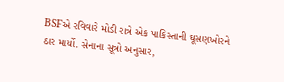BSFએ રવિવારે મોડી રાત્રે એક પાકિસ્તાની ઘૂસણખોરને ઠાર માર્યો. સેનાના સૂત્રો અનુસાર,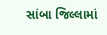સાંબા જિલ્લામાં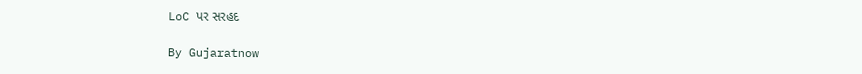LoC પર સરહદ

By Gujaratnow